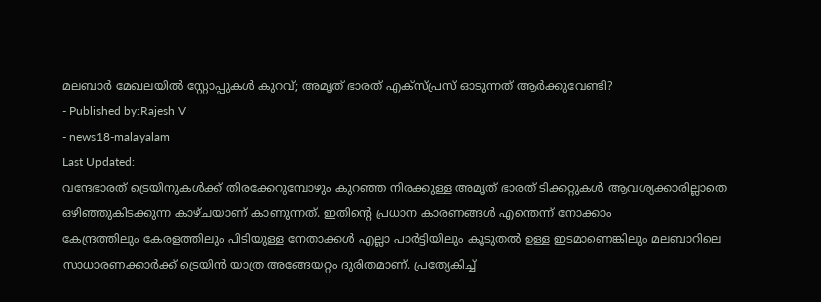മലബാർ മേഖലയിൽ സ്റ്റോപ്പുകൾ കുറവ്; അമൃത് ഭാരത് എക്സ്പ്രസ് ഓടുന്നത് ആർക്കുവേണ്ടി?
- Published by:Rajesh V
- news18-malayalam
Last Updated:
വന്ദേഭാരത് ട്രെയിനുകൾക്ക് തിരക്കേറുമ്പോഴും കുറഞ്ഞ നിരക്കുള്ള അമൃത് ഭാരത് ടിക്കറ്റുകൾ ആവശ്യക്കാരില്ലാതെ ഒഴിഞ്ഞുകിടക്കുന്ന കാഴ്ചയാണ് കാണുന്നത്. ഇതിന്റെ പ്രധാന കാരണങ്ങൾ എന്തെന്ന് നോക്കാം
കേന്ദ്രത്തിലും കേരളത്തിലും പിടിയുള്ള നേതാക്കൾ എല്ലാ പാർട്ടിയിലും കൂടുതൽ ഉള്ള ഇടമാണെങ്കിലും മലബാറിലെ സാധാരണക്കാർക്ക് ട്രെയിൻ യാത്ര അങ്ങേയറ്റം ദുരിതമാണ്. പ്രത്യേകിച്ച്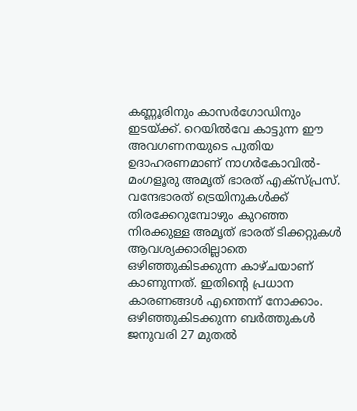കണ്ണൂരിനും കാസർഗോഡിനും ഇടയ്ക്ക്. റെയിൽവേ കാട്ടുന്ന ഈ അവഗണനയുടെ പുതിയ ഉദാഹരണമാണ് നാഗർകോവിൽ-മംഗളൂരു അമൃത് ഭാരത് എക്സ്പ്രസ്.
വന്ദേഭാരത് ട്രെയിനുകൾക്ക് തിരക്കേറുമ്പോഴും കുറഞ്ഞ നിരക്കുള്ള അമൃത് ഭാരത് ടിക്കറ്റുകൾ ആവശ്യക്കാരില്ലാതെ ഒഴിഞ്ഞുകിടക്കുന്ന കാഴ്ചയാണ് കാണുന്നത്. ഇതിന്റെ പ്രധാന കാരണങ്ങൾ എന്തെന്ന് നോക്കാം.
ഒഴിഞ്ഞുകിടക്കുന്ന ബർത്തുകൾ
ജനുവരി 27 മുതൽ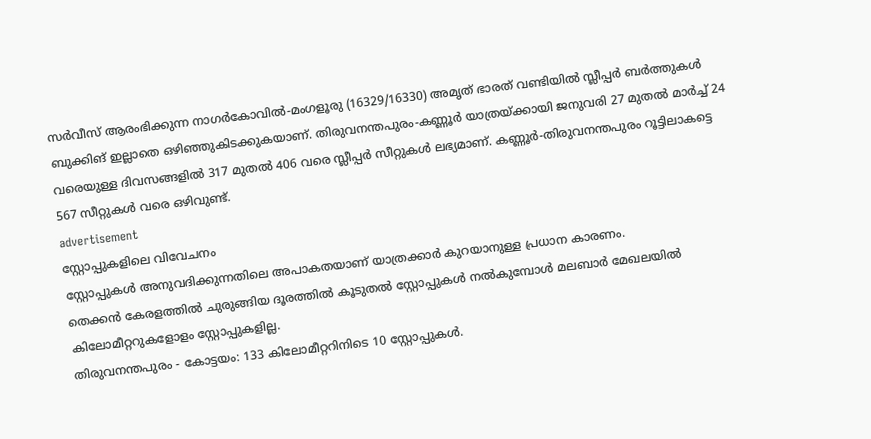സർവീസ് ആരംഭിക്കുന്ന നാഗർകോവിൽ-മംഗളൂരു (16329/16330) അമൃത് ഭാരത് വണ്ടിയിൽ സ്ലീപ്പർ ബർത്തുകൾ ബുക്കിങ് ഇല്ലാതെ ഒഴിഞ്ഞുകിടക്കുകയാണ്. തിരുവനന്തപുരം-കണ്ണൂർ യാത്രയ്ക്കായി ജനുവരി 27 മുതൽ മാർച്ച് 24 വരെയുള്ള ദിവസങ്ങളിൽ 317 മുതൽ 406 വരെ സ്ലീപ്പർ സീറ്റുകൾ ലഭ്യമാണ്. കണ്ണൂർ-തിരുവനന്തപുരം റൂട്ടിലാകട്ടെ 567 സീറ്റുകൾ വരെ ഒഴിവുണ്ട്.
advertisement
സ്റ്റോപ്പുകളിലെ വിവേചനം
സ്റ്റോപ്പുകൾ അനുവദിക്കുന്നതിലെ അപാകതയാണ് യാത്രക്കാർ കുറയാനുള്ള പ്രധാന കാരണം.
തെക്കൻ കേരളത്തിൽ ചുരുങ്ങിയ ദൂരത്തിൽ കൂടുതൽ സ്റ്റോപ്പുകൾ നൽകുമ്പോൾ മലബാർ മേഖലയിൽ കിലോമീറ്ററുകളോളം സ്റ്റോപ്പുകളില്ല.
തിരുവനന്തപുരം - കോട്ടയം: 133 കിലോമീറ്ററിനിടെ 10 സ്റ്റോപ്പുകൾ.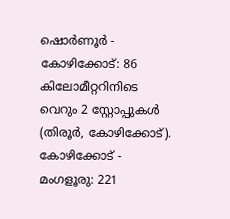ഷൊർണൂർ - കോഴിക്കോട്: 86 കിലോമീറ്ററിനിടെ വെറും 2 സ്റ്റോപ്പുകൾ (തിരൂർ, കോഴിക്കോട്).
കോഴിക്കോട് - മംഗളൂരു: 221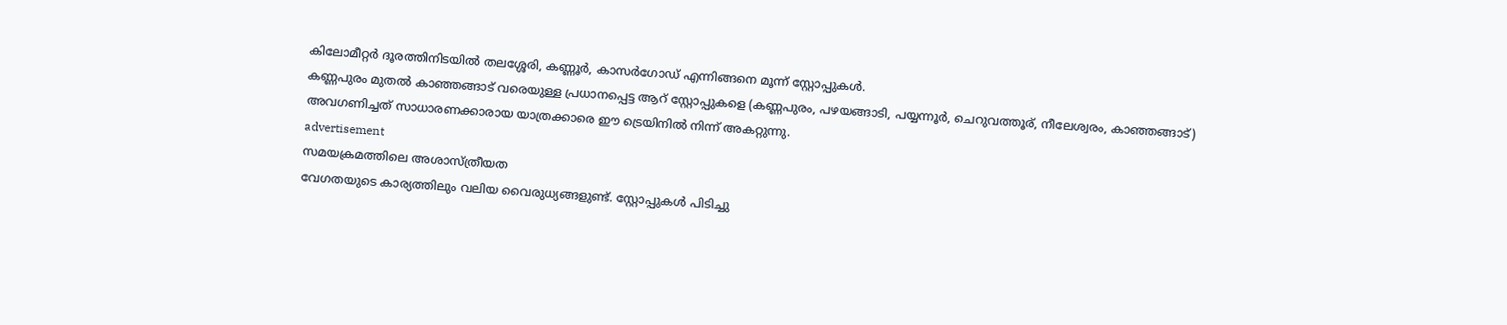കിലോമീറ്റർ ദൂരത്തിനിടയിൽ തലശ്ശേരി, കണ്ണൂർ, കാസർഗോഡ് എന്നിങ്ങനെ മൂന്ന് സ്റ്റോപ്പുകൾ.
കണ്ണപുരം മുതൽ കാഞ്ഞങ്ങാട് വരെയുള്ള പ്രധാനപ്പെട്ട ആറ് സ്റ്റോപ്പുകളെ (കണ്ണപുരം, പഴയങ്ങാടി, പയ്യന്നൂർ, ചെറുവത്തൂര്, നീലേശ്വരം, കാഞ്ഞങ്ങാട്) അവഗണിച്ചത് സാധാരണക്കാരായ യാത്രക്കാരെ ഈ ട്രെയിനിൽ നിന്ന് അകറ്റുന്നു.
advertisement
സമയക്രമത്തിലെ അശാസ്ത്രീയത
വേഗതയുടെ കാര്യത്തിലും വലിയ വൈരുധ്യങ്ങളുണ്ട്. സ്റ്റോപ്പുകൾ പിടിച്ചു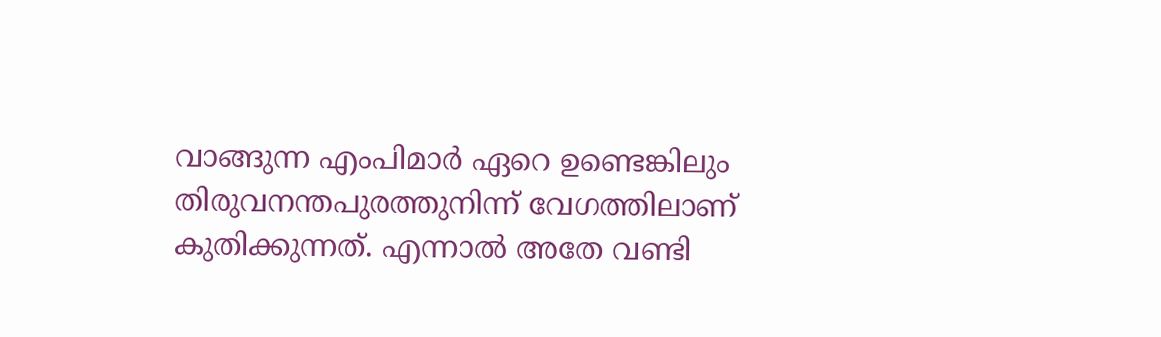വാങ്ങുന്ന എംപിമാർ ഏറെ ഉണ്ടെങ്കിലും
തിരുവനന്തപുരത്തുനിന്ന് വേഗത്തിലാണ് കുതിക്കുന്നത്. എന്നാൽ അതേ വണ്ടി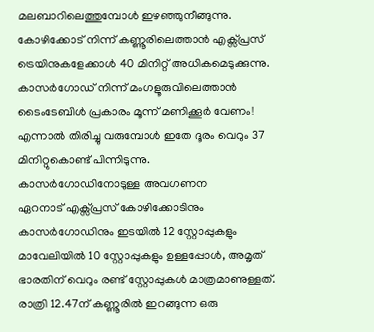മലബാറിലെത്തുമ്പോൾ ഇഴഞ്ഞുനീങ്ങുന്നു.
കോഴിക്കോട് നിന്ന് കണ്ണൂരിലെത്താൻ എക്സ്പ്രസ് ട്രെയിനുകളേക്കാൾ 40 മിനിറ്റ് അധികമെടുക്കുന്നു.
കാസർഗോഡ് നിന്ന് മംഗളൂരുവിലെത്താൻ ടൈംടേബിൾ പ്രകാരം മൂന്ന് മണിക്കൂർ വേണം! എന്നാൽ തിരിച്ചു വരുമ്പോൾ ഇതേ ദൂരം വെറും 37 മിനിറ്റുകൊണ്ട് പിന്നിടുന്നു.
കാസർഗോഡിനോടുള്ള അവഗണന
ഏറനാട് എക്സ്പ്രസ് കോഴിക്കോടിനും കാസർഗോഡിനും ഇടയിൽ 12 സ്റ്റോപ്പുകളും മാവേലിയിൽ 10 സ്റ്റോപ്പുകളും ഉള്ളപ്പോൾ, അമൃത് ഭാരതിന് വെറും രണ്ട് സ്റ്റോപ്പുകൾ മാത്രമാണുള്ളത്. രാത്രി 12.47ന് കണ്ണൂരിൽ ഇറങ്ങുന്ന ഒരു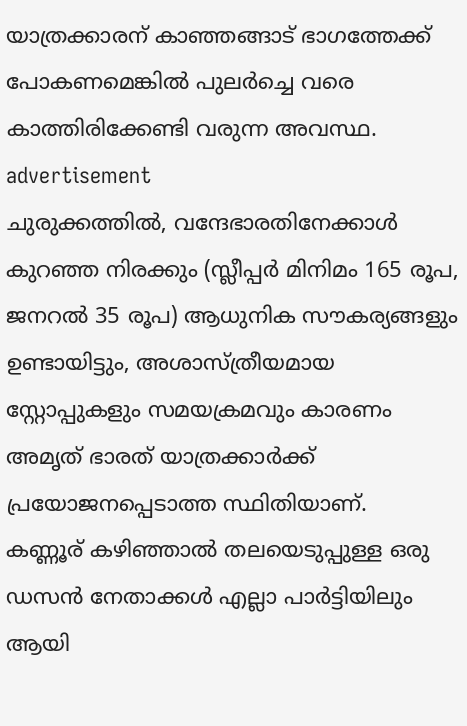യാത്രക്കാരന് കാഞ്ഞങ്ങാട് ഭാഗത്തേക്ക് പോകണമെങ്കിൽ പുലർച്ചെ വരെ കാത്തിരിക്കേണ്ടി വരുന്ന അവസ്ഥ.
advertisement
ചുരുക്കത്തിൽ, വന്ദേഭാരതിനേക്കാൾ കുറഞ്ഞ നിരക്കും (സ്ലീപ്പർ മിനിമം 165 രൂപ, ജനറൽ 35 രൂപ) ആധുനിക സൗകര്യങ്ങളും ഉണ്ടായിട്ടും, അശാസ്ത്രീയമായ സ്റ്റോപ്പുകളും സമയക്രമവും കാരണം അമൃത് ഭാരത് യാത്രക്കാർക്ക് പ്രയോജനപ്പെടാത്ത സ്ഥിതിയാണ്.
കണ്ണൂര് കഴിഞ്ഞാൽ തലയെടുപ്പുള്ള ഒരു ഡസൻ നേതാക്കൾ എല്ലാ പാർട്ടിയിലും ആയി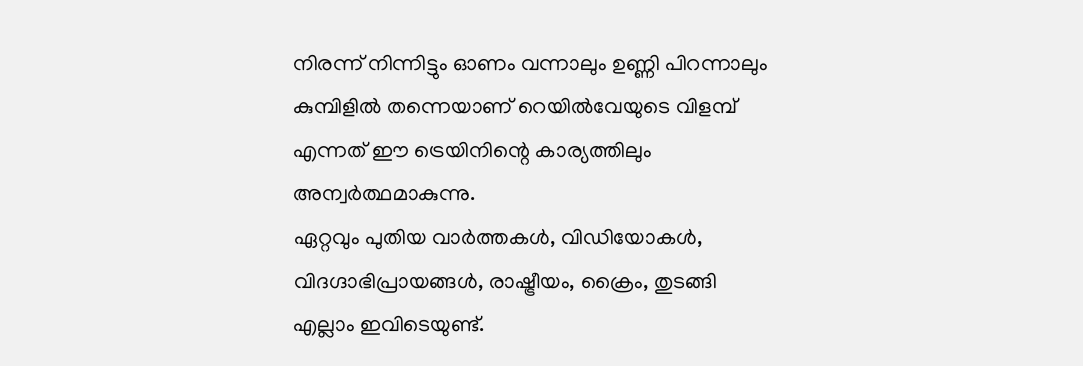നിരന്ന് നിന്നിട്ടും ഓണം വന്നാലും ഉണ്ണി പിറന്നാലും കുമ്പിളിൽ തന്നെയാണ് റെയിൽവേയുടെ വിളമ്പ് എന്നത് ഈ ട്രെയിനിന്റെ കാര്യത്തിലും അന്വർത്ഥമാകുന്നു.
ഏറ്റവും പുതിയ വാർത്തകൾ, വിഡിയോകൾ, വിദഗ്ദാഭിപ്രായങ്ങൾ, രാഷ്ട്രീയം, ക്രൈം, തുടങ്ങി എല്ലാം ഇവിടെയുണ്ട്.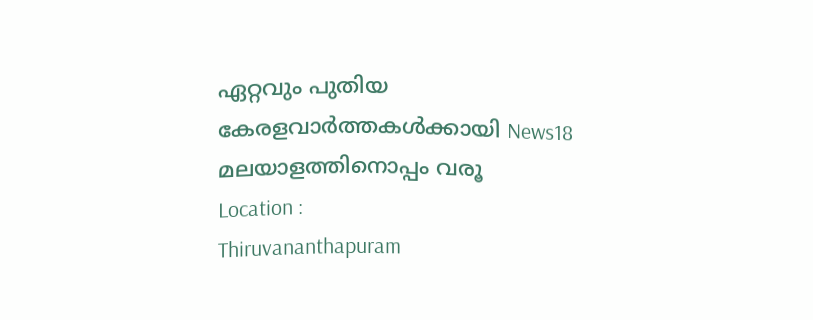ഏറ്റവും പുതിയ കേരളവാർത്തകൾക്കായി News18 മലയാളത്തിനൊപ്പം വരൂ
Location :
Thiruvananthapuram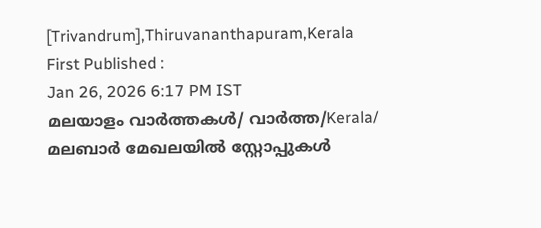[Trivandrum],Thiruvananthapuram,Kerala
First Published :
Jan 26, 2026 6:17 PM IST
മലയാളം വാർത്തകൾ/ വാർത്ത/Kerala/
മലബാർ മേഖലയിൽ സ്റ്റോപ്പുകൾ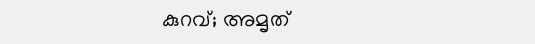കുറവ്; അമൃത്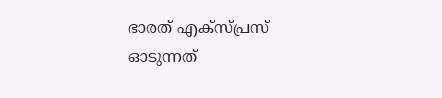ഭാരത് എക്സ്പ്രസ് ഓടുന്നത്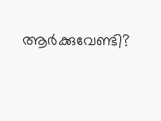ആർക്കുവേണ്ടി?